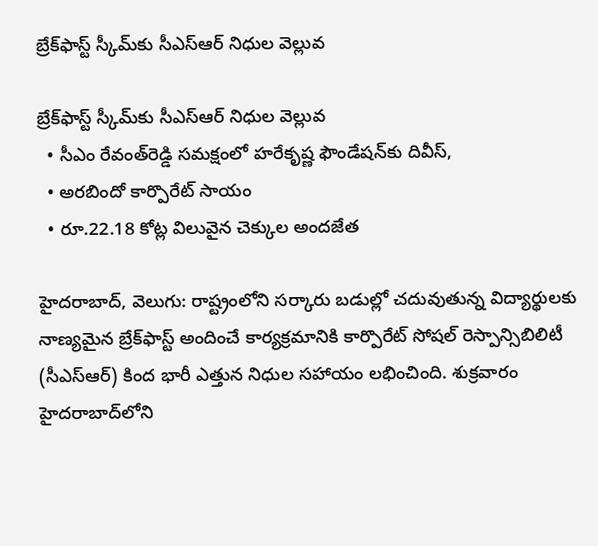బ్రేక్‌‌‌‌‌‌‌‌ఫాస్ట్ స్కీమ్‌‌‌‌‌‌‌‌కు సీఎస్‌‌‌‌‌‌‌‌ఆర్‌‌‌‌‌‌‌‌‌‌‌‌‌‌‌‌ నిధుల వెల్లువ

బ్రేక్‌‌‌‌‌‌‌‌ఫాస్ట్ స్కీమ్‌‌‌‌‌‌‌‌కు సీఎస్‌‌‌‌‌‌‌‌ఆర్‌‌‌‌‌‌‌‌‌‌‌‌‌‌‌‌ నిధుల వెల్లువ
  • సీఎం రేవంత్‌‌‌‌‌‌‌‌రెడ్డి సమక్షంలో హరేకృష్ణ ఫౌండేషన్‌‌‌‌‌‌‌‌కు దివీస్,
  • అరబిందో కార్పొరేట్ సాయం
  • రూ.22.18 కోట్ల విలువైన చెక్కుల అందజేత

హైదరాబాద్, వెలుగు: రాష్ట్రంలోని సర్కారు బడుల్లో చదువుతున్న విద్యార్థులకు నాణ్యమైన బ్రేక్‌‌‌‌‌‌‌‌ఫాస్ట్ అందించే కార్యక్రమానికి కార్పొరేట్ సోషల్ రెస్పాన్సిబిలిటీ (సీఎస్ఆర్) కింద భారీ ఎత్తున నిధుల సహాయం లభించింది. శుక్రవారం హైదరాబాద్‌‌‌‌‌‌‌‌లోని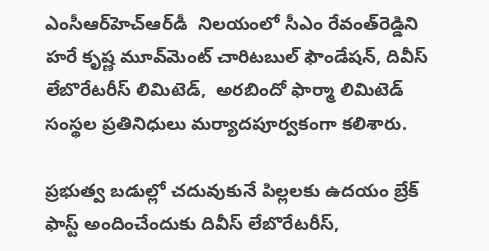ఎంసీఆర్‌‌‌‌‌‌‌‌హెచ్‌‌‌‌‌‌‌‌ఆర్‌‌‌‌‌‌‌‌డీ  నిలయంలో సీఎం రేవంత్‌‌‌‌‌‌‌‌రెడ్డిని హరే కృష్ణ మూవ్‌‌‌‌‌‌‌‌మెంట్ చారిటబుల్ ఫౌండేషన్, దివీస్ లేబొరేటరీస్ లిమిటెడ్,  అరబిందో ఫార్మా లిమిటెడ్ సంస్థల ప్రతినిధులు మర్యాదపూర్వకంగా కలిశారు.

ప్రభుత్వ బడుల్లో చదువుకునే పిల్లలకు ఉదయం బ్రేక్ ఫాస్ట్ అందించేందుకు దివీస్ లేబొరేటరీస్,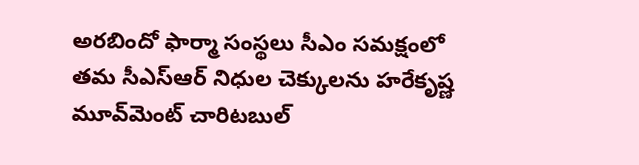అరబిందో ఫార్మా సంస్థలు సీఎం సమక్షంలో తమ సీఎస్‌‌‌‌‌‌‌‌ఆర్ నిధుల చెక్కులను హరేకృష్ణ మూవ్‌‌‌‌‌‌‌‌మెంట్ చారిటబుల్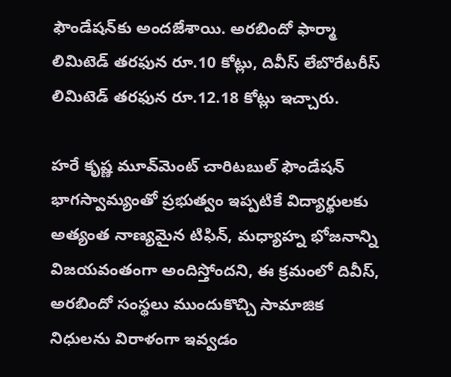ఫౌండేషన్‌‌‌‌‌‌‌‌కు అందజేశాయి. అరబిందో ఫార్మా లిమిటెడ్ తరఫున రూ.10 కోట్లు, దివీస్ లేబొరేటరీస్ లిమిటెడ్ తరఫున రూ.12.18 కోట్లు ఇచ్చారు.

హరే కృష్ణ మూవ్‌‌‌‌‌‌‌‌మెంట్ చారిటబుల్ ఫౌండేషన్ భాగస్వామ్యంతో ప్రభుత్వం ఇప్పటికే విద్యార్థులకు అత్యంత నాణ్యమైన టిఫిన్, మధ్యాహ్న భోజనాన్ని విజయవంతంగా అందిస్తోందని, ఈ క్రమంలో దివీస్, అరబిందో సంస్థలు ముందుకొచ్చి సామాజిక నిధులను విరాళంగా ఇవ్వడం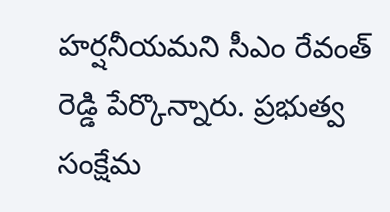హర్షనీయమని సీఎం రేవంత్ రెడ్డి పేర్కొన్నారు. ప్రభుత్వ సంక్షేమ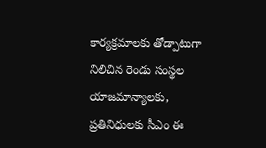కార్యక్రమాలకు తోడ్పాటుగా నిలిచిన రెండు సంస్థల యాజమాన్యాలకు, ప్రతినిధులకు సీఎం ఈ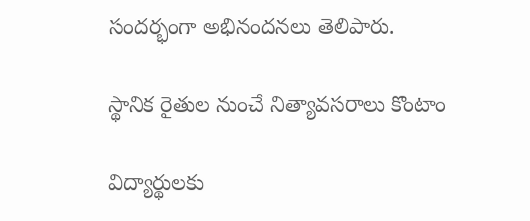సందర్భంగా అభినందనలు తెలిపారు.

స్థానిక రైతుల నుంచే నిత్యావసరాలు కొంటాం

విద్యార్థులకు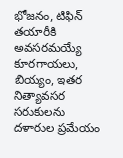భోజనం, టిఫిన్ తయారీకి అవసరమయ్యే కూరగాయలు, బియ్యం, ఇతర నిత్యావసర సరుకులను దళారుల ప్రమేయం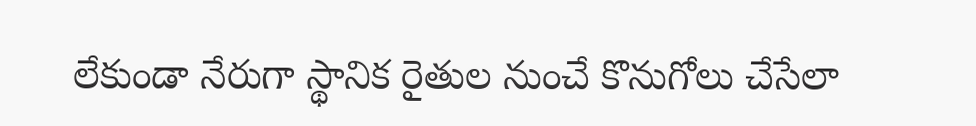లేకుండా నేరుగా స్థానిక రైతుల నుంచే కొనుగోలు చేసేలా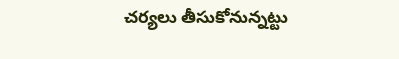చర్యలు తీసుకోనున్నట్టు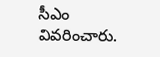సీఎం వివరించారు.